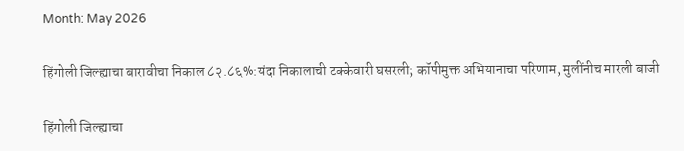Month: May 2026

हिंगोली जिल्ह्याचा बारावीचा निकाल ८२.८६%:यंदा निकालाची टक्केवारी घसरली; कॉपीमुक्त अभियानाचा परिणाम, मुलींनीच मारली बाजी

हिंगोली जिल्ह्याचा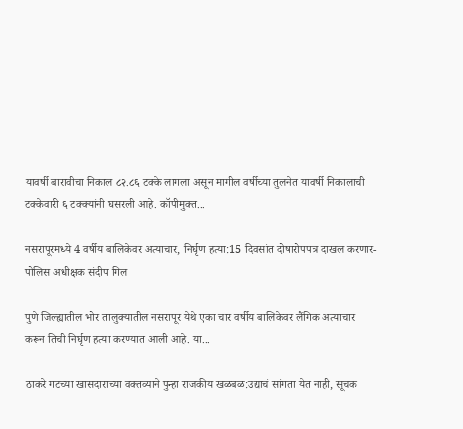यावर्षी बारावीचा निकाल ८२.८६ टक्के लागला असून मागील वर्षीच्या तुलनेत यावर्षी निकालाची टक्केवारी ६ टक्क्यांनी घसरली आहे. कॉपीमुक्त...

नसरापूरमध्ये 4 वर्षीय बालिकेवर अत्याचार, निर्घृण हत्या:15 दिवसांत दोषारोपपत्र दाखल करणार- पोलिस अधीक्षक संदीप गिल

पुणे जिल्ह्यातील भोर तालुक्यातील नसरापूर येथे एका चार वर्षीय बालिकेवर लैंगिक अत्याचार करून तिची निर्घृण हत्या करण्यात आली आहे. या...

ठाकरे गटच्या खासदाराच्या वक्तव्याने पुन्हा राजकीय खळबळ:उद्याचं सांगता येत नाही, सूचक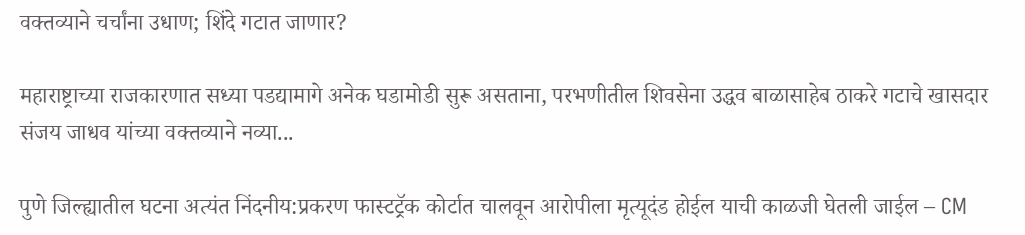वक्तव्याने चर्चांना उधाण; शिंदे गटात जाणार?

महाराष्ट्राच्या राजकारणात सध्या पडद्यामागे अनेक घडामोडी सुरू असताना, परभणीतील शिवसेना उद्धव बाळासाहेब ठाकरे गटाचे खासदार संजय जाधव यांच्या वक्तव्याने नव्या...

पुणे जिल्ह्यातील घटना अत्यंत निंदनीय:प्रकरण फास्टट्रॅक कोर्टात चालवून आरोपीला मृत्यूदंड होईल याची काळजी घेतली जाईल – CM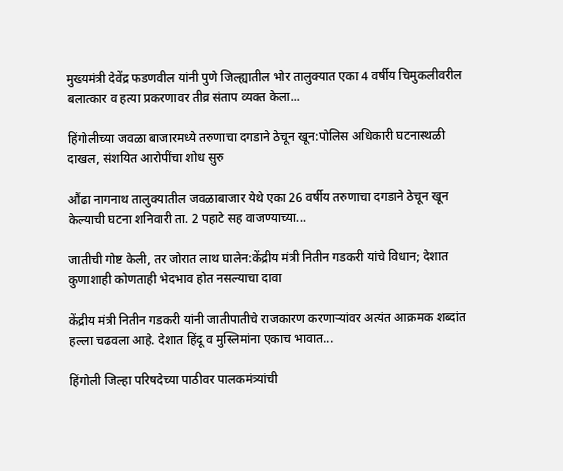मुख्यमंत्री देवेंद्र फडणवील यांनी पुणे जिल्ह्यातील भोर तालुक्यात एका 4 वर्षीय चिमुकलीवरील बलात्कार व हत्या प्रकरणावर तीव्र संताप व्यक्त केला...

हिंगोलीच्या जवळा बाजारमध्ये तरुणाचा दगडाने ठेचून खून:पोलिस अधिकारी घटनास्थळी दाखल, संशयित आरोपींचा शोध सुरु

औंढा नागनाथ तालुक्यातील जवळाबाजार येथे एका 26 वर्षीय तरुणाचा दगडाने ठेचून खून केल्याची घटना शनिवारी ता. 2 पहाटे सह वाजण्याच्या...

जातीची गोष्ट केली, तर जोरात लाथ घालेन:केंद्रीय मंत्री नितीन गडकरी यांचे विधान; देशात कुणाशाही कोणताही भेदभाव होत नसल्याचा दावा

केंद्रीय मंत्री नितीन गडकरी यांनी जातीपातीचे राजकारण करणाऱ्यांवर अत्यंत आक्रमक शब्दांत हल्ला चढवला आहे. देशात हिंदू व मुस्लिमांना एकाच भावात...

हिंगोली जिल्हा परिषदेच्या पाठीवर पालकमंत्र्यांची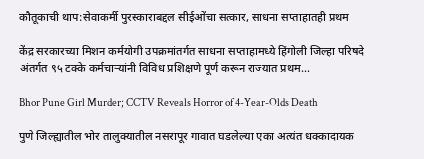कौतूकाची थाप:सेवाकर्मी पुरस्काराबद्दल सीईओंचा सत्कार, साधना सप्ताहातही प्रथम

केंद्र सरकारच्या मिशन कर्मयोगी उपक्रमांतर्गत साधना सप्ताहामध्ये हिंगोली जिल्हा परिषदे अंतर्गत ९५ टक्के कर्मचाऱ्यांनी विविध प्रशिक्षणे पूर्ण करून राज्यात प्रथम...

Bhor Pune Girl Murder; CCTV Reveals Horror of 4-Year-Olds Death

पुणे जिल्ह्यातील भोर तालुक्यातील नसरापूर गावात घडलेल्या एका अत्यंत धक्कादायक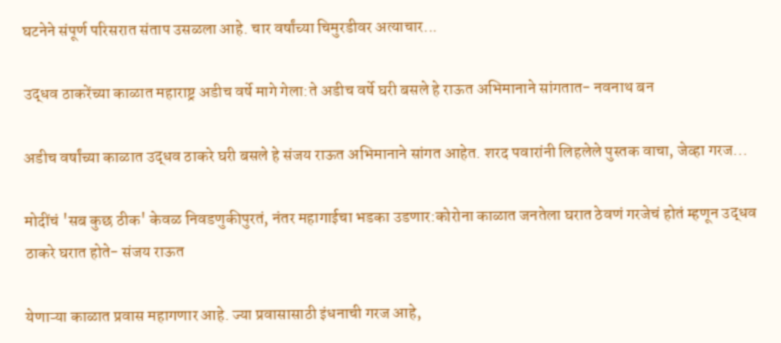घटनेने संपूर्ण परिसरात संताप उसळला आहे. चार वर्षांच्या चिमुरडीवर अत्याचार...

उद्धव ठाकरेंच्या काळात महाराष्ट्र अडीच वर्षे मागे गेला:ते अडीच वर्षे घरी बसले हे राऊत अभिमानाने सांगतात- नवनाथ बन

अडीच वर्षांच्या काळात उद्धव ठाकरे घरी बसले हे संजय राऊत अभिमानाने सांगत आहेत. शरद पवारांनी लिहलेले पुस्तक वाचा, जेव्हा गरज...

मोदींचं 'सब कुछ ठीक' केवळ निवडणुकीपुरतं, नंतर महागाईचा भडका उडणार:कोरोना काळात जनतेला घरात ठेवणं गरजेचं होतं म्हणून उद्धव ठाकरे घरात होते- संजय राऊत

येणाऱ्या काळात प्रवास महागणार आहे. ज्या प्रवासासाठी इंधनाची गरज आहे,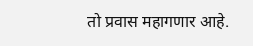तो प्रवास महागणार आहे.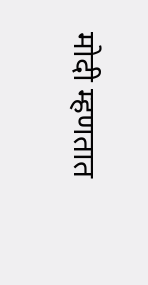मोदी म्हणतात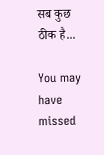सब कुछ ठीक है...

You may have missed